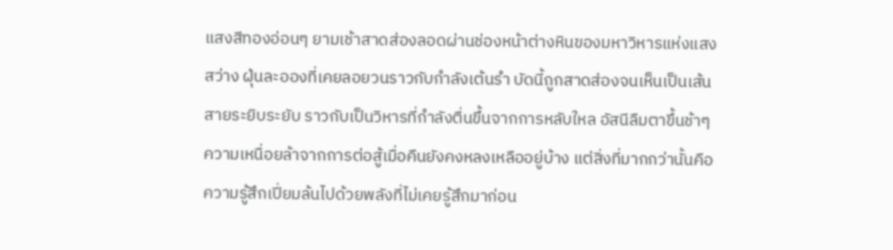แสงสีทองอ่อนๆ ยามเช้าสาดส่องลอดผ่านช่องหน้าต่างหินของมหาวิหารแห่งแสงสว่าง ฝุ่นละอองที่เคยลอยวนราวกับกำลังเต้นรำ บัดนี้ถูกสาดส่องจนเห็นเป็นเส้นสายระยิบระยับ ราวกับเป็นวิหารที่กำลังตื่นขึ้นจากการหลับใหล อัสนีลืมตาขึ้นช้าๆ ความเหนื่อยล้าจากการต่อสู้เมื่อคืนยังคงหลงเหลืออยู่บ้าง แต่สิ่งที่มากกว่านั้นคือความรู้สึกเปี่ยมล้นไปด้วยพลังที่ไม่เคยรู้สึกมาก่อน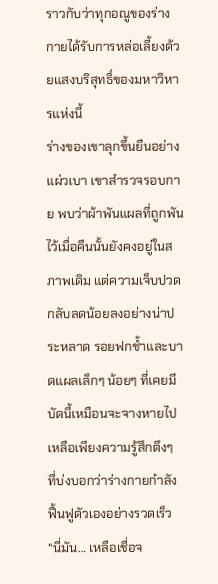ราวกับว่าทุกอณูของร่างกายได้รับการหล่อเลี้ยงด้วยแสงบริสุทธิ์ของมหาวิหารแห่งนี้
ร่างของเขาลุกขึ้นยืนอย่างแผ่วเบา เขาสำรวจรอบกาย พบว่าผ้าพันแผลที่ถูกพันไว้เมื่อคืนนั้นยังคงอยู่ในสภาพเดิม แต่ความเจ็บปวดกลับลดน้อยลงอย่างน่าประหลาด รอยฟกช้ำและบาดแผลเล็กๆ น้อยๆ ที่เคยมี บัดนี้เหมือนจะจางหายไป เหลือเพียงความรู้สึกตึงๆ ที่บ่งบอกว่าร่างกายกำลังฟื้นฟูตัวเองอย่างรวดเร็ว
“นี่มัน… เหลือเชื่อจ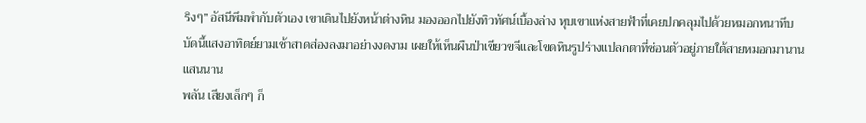ริงๆ” อัสนีพึมพำกับตัวเอง เขาเดินไปยังหน้าต่างหิน มองออกไปยังทิวทัศน์เบื้องล่าง หุบเขาแห่งสายฟ้าที่เคยปกคลุมไปด้วยหมอกหนาทึบ บัดนี้แสงอาทิตย์ยามเช้าสาดส่องลงมาอย่างงดงาม เผยให้เห็นผืนป่าเขียวขจีและโขดหินรูปร่างแปลกตาที่ซ่อนตัวอยู่ภายใต้สายหมอกมานานแสนนาน
พลัน เสียงเล็กๆ ก็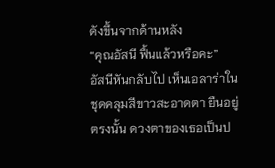ดังขึ้นจากด้านหลัง
“คุณอัสนี ฟื้นแล้วหรือคะ”
อัสนีหันกลับไป เห็นเอลาร่าในชุดคลุมสีขาวสะอาดตา ยืนอยู่ตรงนั้น ดวงตาของเธอเป็นป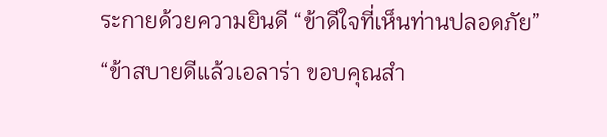ระกายด้วยความยินดี “ข้าดีใจที่เห็นท่านปลอดภัย”
“ข้าสบายดีแล้วเอลาร่า ขอบคุณสำ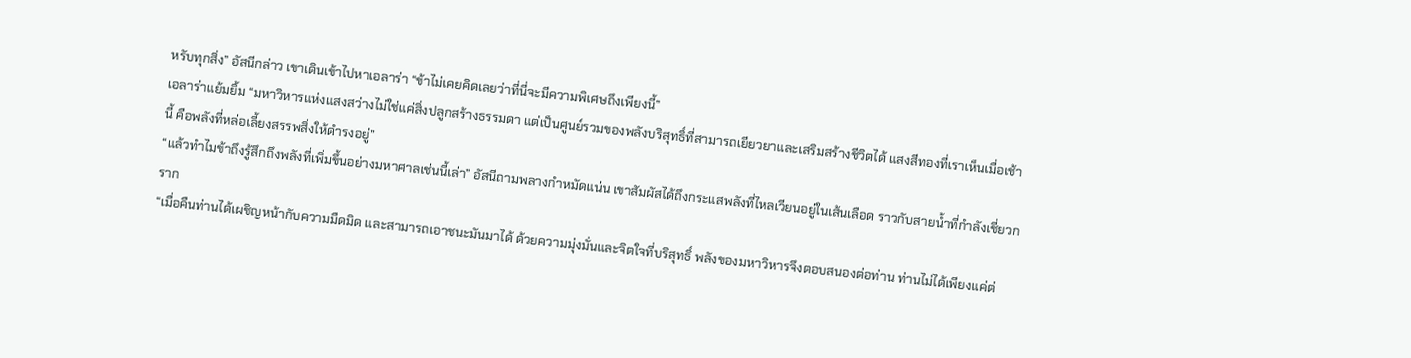หรับทุกสิ่ง” อัสนีกล่าว เขาเดินเข้าไปหาเอลาร่า “ข้าไม่เคยคิดเลยว่าที่นี่จะมีความพิเศษถึงเพียงนี้”
เอลาร่าแย้มยิ้ม “มหาวิหารแห่งแสงสว่างไม่ใช่แค่สิ่งปลูกสร้างธรรมดา แต่เป็นศูนย์รวมของพลังบริสุทธิ์ที่สามารถเยียวยาและเสริมสร้างชีวิตได้ แสงสีทองที่เราเห็นเมื่อเช้านี้ คือพลังที่หล่อเลี้ยงสรรพสิ่งให้ดำรงอยู่”
“แล้วทำไมข้าถึงรู้สึกถึงพลังที่เพิ่มขึ้นอย่างมหาศาลเช่นนี้เล่า” อัสนีถามพลางกำหมัดแน่น เขาสัมผัสได้ถึงกระแสพลังที่ไหลเวียนอยู่ในเส้นเลือด ราวกับสายน้ำที่กำลังเชี่ยวกราก
“เมื่อคืนท่านได้เผชิญหน้ากับความมืดมิด และสามารถเอาชนะมันมาได้ ด้วยความมุ่งมั่นและจิตใจที่บริสุทธิ์ พลังของมหาวิหารจึงตอบสนองต่อท่าน ท่านไม่ได้เพียงแค่ต่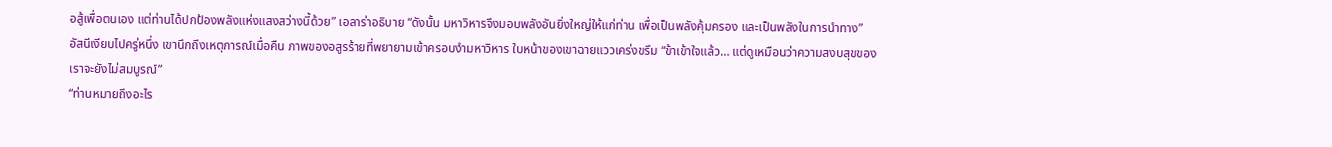อสู้เพื่อตนเอง แต่ท่านได้ปกป้องพลังแห่งแสงสว่างนี้ด้วย” เอลาร่าอธิบาย “ดังนั้น มหาวิหารจึงมอบพลังอันยิ่งใหญ่ให้แก่ท่าน เพื่อเป็นพลังคุ้มครอง และเป็นพลังในการนำทาง”
อัสนีเงียบไปครู่หนึ่ง เขานึกถึงเหตุการณ์เมื่อคืน ภาพของอสูรร้ายที่พยายามเข้าครอบงำมหาวิหาร ใบหน้าของเขาฉายแววเคร่งขรึม “ข้าเข้าใจแล้ว… แต่ดูเหมือนว่าความสงบสุขของเราจะยังไม่สมบูรณ์”
“ท่านหมายถึงอะไร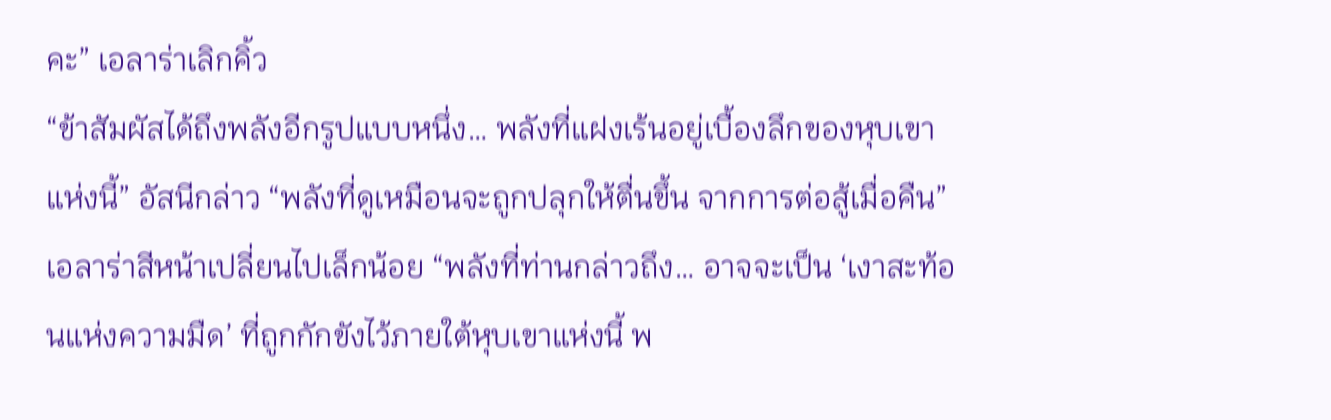คะ” เอลาร่าเลิกคิ้ว
“ข้าสัมผัสได้ถึงพลังอีกรูปแบบหนึ่ง… พลังที่แฝงเร้นอยู่เบื้องลึกของหุบเขาแห่งนี้” อัสนีกล่าว “พลังที่ดูเหมือนจะถูกปลุกให้ตื่นขึ้น จากการต่อสู้เมื่อคืน”
เอลาร่าสีหน้าเปลี่ยนไปเล็กน้อย “พลังที่ท่านกล่าวถึง… อาจจะเป็น ‘เงาสะท้อนแห่งความมืด’ ที่ถูกกักขังไว้ภายใต้หุบเขาแห่งนี้ พ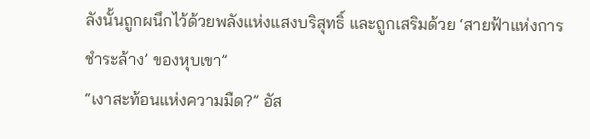ลังนั้นถูกผนึกไว้ด้วยพลังแห่งแสงบริสุทธิ์ และถูกเสริมด้วย ‘สายฟ้าแห่งการชำระล้าง’ ของหุบเขา”
“เงาสะท้อนแห่งความมืด?” อัส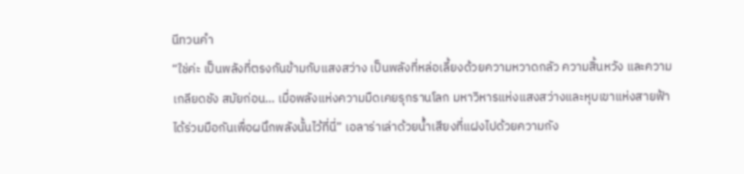นีทวนคำ
“ใช่ค่ะ เป็นพลังที่ตรงกันข้ามกับแสงสว่าง เป็นพลังที่หล่อเลี้ยงด้วยความหวาดกลัว ความสิ้นหวัง และความเกลียดชัง สมัยก่อน… เมื่อพลังแห่งความมืดเคยรุกรานโลก มหาวิหารแห่งแสงสว่างและหุบเขาแห่งสายฟ้า ได้ร่วมมือกันเพื่อผนึกพลังนั้นไว้ที่นี่” เอลาร่าเล่าด้วยน้ำเสียงที่แฝงไปด้วยความกัง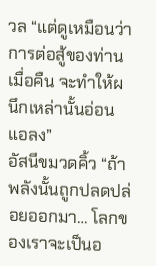วล “แต่ดูเหมือนว่าการต่อสู้ของท่านเมื่อคืน จะทำให้ผนึกเหล่านั้นอ่อนแอลง”
อัสนีขมวดคิ้ว “ถ้าพลังนั้นถูกปลดปล่อยออกมา… โลกของเราจะเป็นอ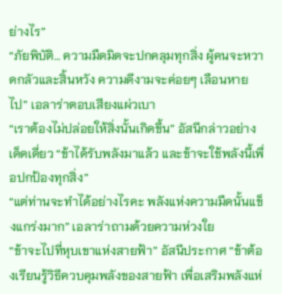ย่างไร”
“ภัยพิบัติ… ความมืดมิดจะปกคลุมทุกสิ่ง ผู้คนจะหวาดกลัวและสิ้นหวัง ความดีงามจะค่อยๆ เลือนหายไป” เอลาร่าตอบเสียงแผ่วเบา
“เราต้องไม่ปล่อยให้สิ่งนั้นเกิดขึ้น” อัสนีกล่าวอย่างเด็ดเดี่ยว “ข้าได้รับพลังมาแล้ว และข้าจะใช้พลังนี้เพื่อปกป้องทุกสิ่ง”
“แต่ท่านจะทำได้อย่างไรคะ พลังแห่งความมืดนั้นแข็งแกร่งมาก” เอลาร่าถามด้วยความห่วงใย
“ข้าจะไปที่หุบเขาแห่งสายฟ้า” อัสนีประกาศ “ข้าต้องเรียนรู้วิธีควบคุมพลังของสายฟ้า เพื่อเสริมพลังแห่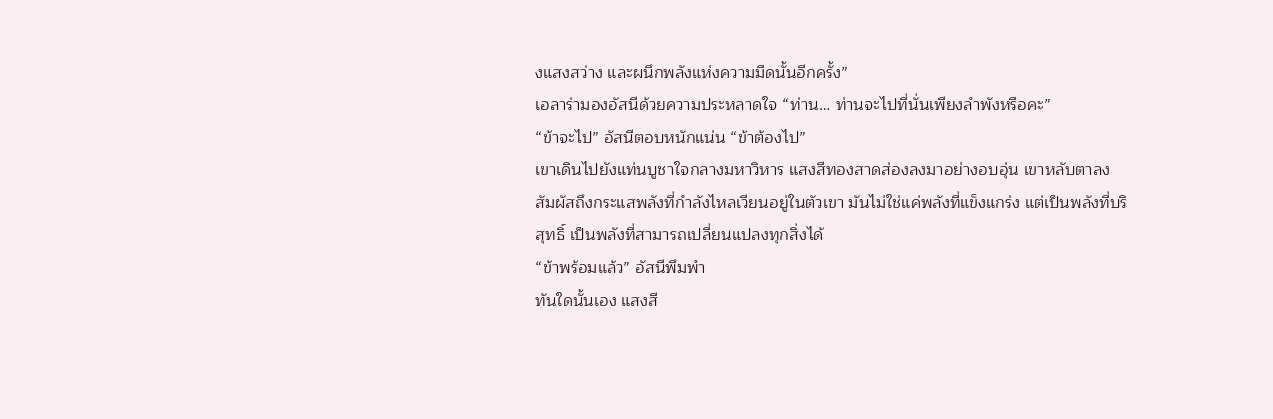งแสงสว่าง และผนึกพลังแห่งความมืดนั้นอีกครั้ง”
เอลาร่ามองอัสนีด้วยความประหลาดใจ “ท่าน… ท่านจะไปที่นั่นเพียงลำพังหรือคะ”
“ข้าจะไป” อัสนีตอบหนักแน่น “ข้าต้องไป”
เขาเดินไปยังแท่นบูชาใจกลางมหาวิหาร แสงสีทองสาดส่องลงมาอย่างอบอุ่น เขาหลับตาลง สัมผัสถึงกระแสพลังที่กำลังไหลเวียนอยู่ในตัวเขา มันไม่ใช่แค่พลังที่แข็งแกร่ง แต่เป็นพลังที่บริสุทธิ์ เป็นพลังที่สามารถเปลี่ยนแปลงทุกสิ่งได้
“ข้าพร้อมแล้ว” อัสนีพึมพำ
ทันใดนั้นเอง แสงสี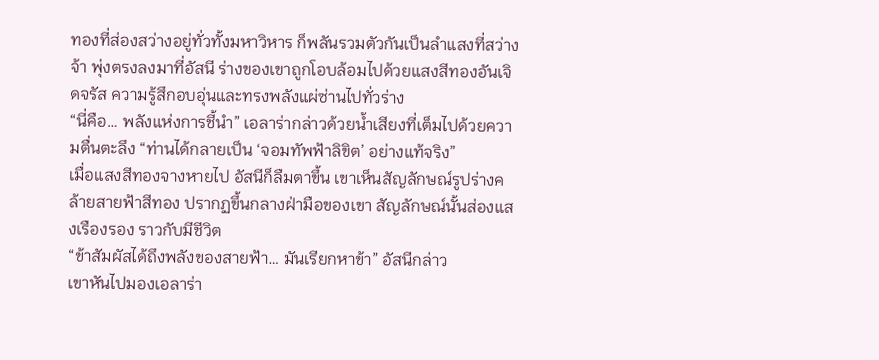ทองที่ส่องสว่างอยู่ทั่วทั้งมหาวิหาร ก็พลันรวมตัวกันเป็นลำแสงที่สว่างจ้า พุ่งตรงลงมาที่อัสนี ร่างของเขาถูกโอบล้อมไปด้วยแสงสีทองอันเจิดจรัส ความรู้สึกอบอุ่นและทรงพลังแผ่ซ่านไปทั่วร่าง
“นี่คือ… พลังแห่งการชี้นำ” เอลาร่ากล่าวด้วยน้ำเสียงที่เต็มไปด้วยความตื่นตะลึง “ท่านได้กลายเป็น ‘จอมทัพฟ้าลิขิต’ อย่างแท้จริง”
เมื่อแสงสีทองจางหายไป อัสนีก็ลืมตาขึ้น เขาเห็นสัญลักษณ์รูปร่างคล้ายสายฟ้าสีทอง ปรากฏขึ้นกลางฝ่ามือของเขา สัญลักษณ์นั้นส่องแสงเรืองรอง ราวกับมีชีวิต
“ข้าสัมผัสได้ถึงพลังของสายฟ้า… มันเรียกหาข้า” อัสนีกล่าว
เขาหันไปมองเอลาร่า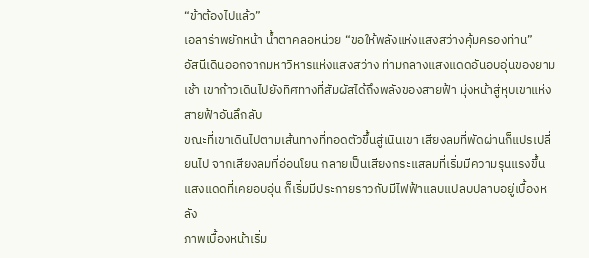“ข้าต้องไปแล้ว”
เอลาร่าพยักหน้า น้ำตาคลอหน่วย “ขอให้พลังแห่งแสงสว่างคุ้มครองท่าน”
อัสนีเดินออกจากมหาวิหารแห่งแสงสว่าง ท่ามกลางแสงแดดอันอบอุ่นของยามเช้า เขาก้าวเดินไปยังทิศทางที่สัมผัสได้ถึงพลังของสายฟ้า มุ่งหน้าสู่หุบเขาแห่งสายฟ้าอันลึกลับ
ขณะที่เขาเดินไปตามเส้นทางที่ทอดตัวขึ้นสู่เนินเขา เสียงลมที่พัดผ่านก็แปรเปลี่ยนไป จากเสียงลมที่อ่อนโยน กลายเป็นเสียงกระแสลมที่เริ่มมีความรุนแรงขึ้น แสงแดดที่เคยอบอุ่น ก็เริ่มมีประกายราวกับมีไฟฟ้าแลบแปลบปลาบอยู่เบื้องหลัง
ภาพเบื้องหน้าเริ่ม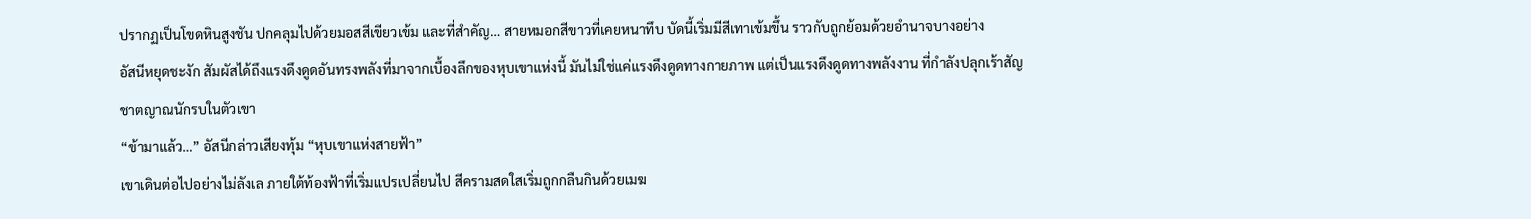ปรากฏเป็นโขดหินสูงชัน ปกคลุมไปด้วยมอสสีเขียวเข้ม และที่สำคัญ… สายหมอกสีขาวที่เคยหนาทึบ บัดนี้เริ่มมีสีเทาเข้มขึ้น ราวกับถูกย้อมด้วยอำนาจบางอย่าง
อัสนีหยุดชะงัก สัมผัสได้ถึงแรงดึงดูดอันทรงพลังที่มาจากเบื้องลึกของหุบเขาแห่งนี้ มันไม่ใช่แค่แรงดึงดูดทางกายภาพ แต่เป็นแรงดึงดูดทางพลังงาน ที่กำลังปลุกเร้าสัญชาตญาณนักรบในตัวเขา
“ข้ามาแล้ว…” อัสนีกล่าวเสียงทุ้ม “หุบเขาแห่งสายฟ้า”
เขาเดินต่อไปอย่างไม่ลังเล ภายใต้ท้องฟ้าที่เริ่มแปรเปลี่ยนไป สีครามสดใสเริ่มถูกกลืนกินด้วยเมฆ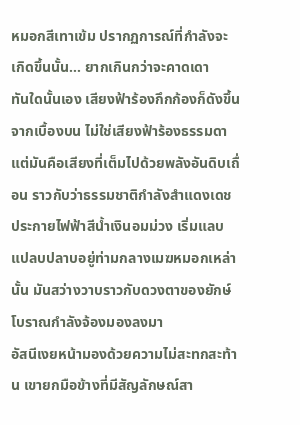หมอกสีเทาเข้ม ปรากฏการณ์ที่กำลังจะเกิดขึ้นนั้น… ยากเกินกว่าจะคาดเดา
ทันใดนั้นเอง เสียงฟ้าร้องกึกก้องก็ดังขึ้นจากเบื้องบน ไม่ใช่เสียงฟ้าร้องธรรมดา แต่มันคือเสียงที่เต็มไปด้วยพลังอันดิบเถื่อน ราวกับว่าธรรมชาติกำลังสำแดงเดช
ประกายไฟฟ้าสีน้ำเงินอมม่วง เริ่มแลบแปลบปลาบอยู่ท่ามกลางเมฆหมอกเหล่านั้น มันสว่างวาบราวกับดวงตาของยักษ์โบราณกำลังจ้องมองลงมา
อัสนีเงยหน้ามองด้วยความไม่สะทกสะท้าน เขายกมือข้างที่มีสัญลักษณ์สา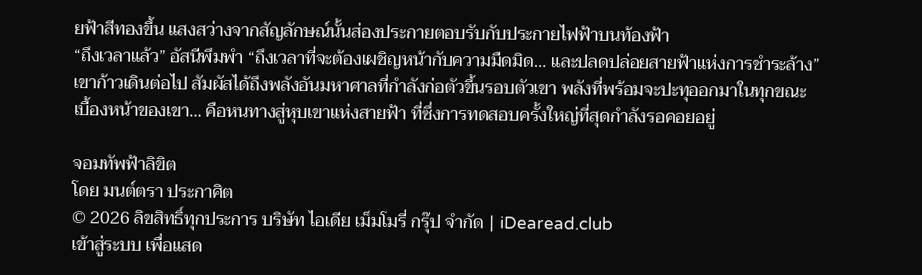ยฟ้าสีทองขึ้น แสงสว่างจากสัญลักษณ์นั้นส่องประกายตอบรับกับประกายไฟฟ้าบนท้องฟ้า
“ถึงเวลาแล้ว” อัสนีพึมพำ “ถึงเวลาที่จะต้องเผชิญหน้ากับความมืดมิด… และปลดปล่อยสายฟ้าแห่งการชำระล้าง”
เขาก้าวเดินต่อไป สัมผัสได้ถึงพลังอันมหาศาลที่กำลังก่อตัวขึ้นรอบตัวเขา พลังที่พร้อมจะปะทุออกมาในทุกขณะ
เบื้องหน้าของเขา… คือหนทางสู่หุบเขาแห่งสายฟ้า ที่ซึ่งการทดสอบครั้งใหญ่ที่สุดกำลังรอคอยอยู่

จอมทัพฟ้าลิขิต
โดย มนต์ตรา ประกาศิต
© 2026 ลิขสิทธิ์ทุกประการ บริษัท ไอเดีย เม็มโมรี่ กรุ๊ป จำกัด | iDearead.club
เข้าสู่ระบบ เพื่อแสด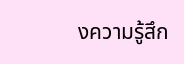งความรู้สึก